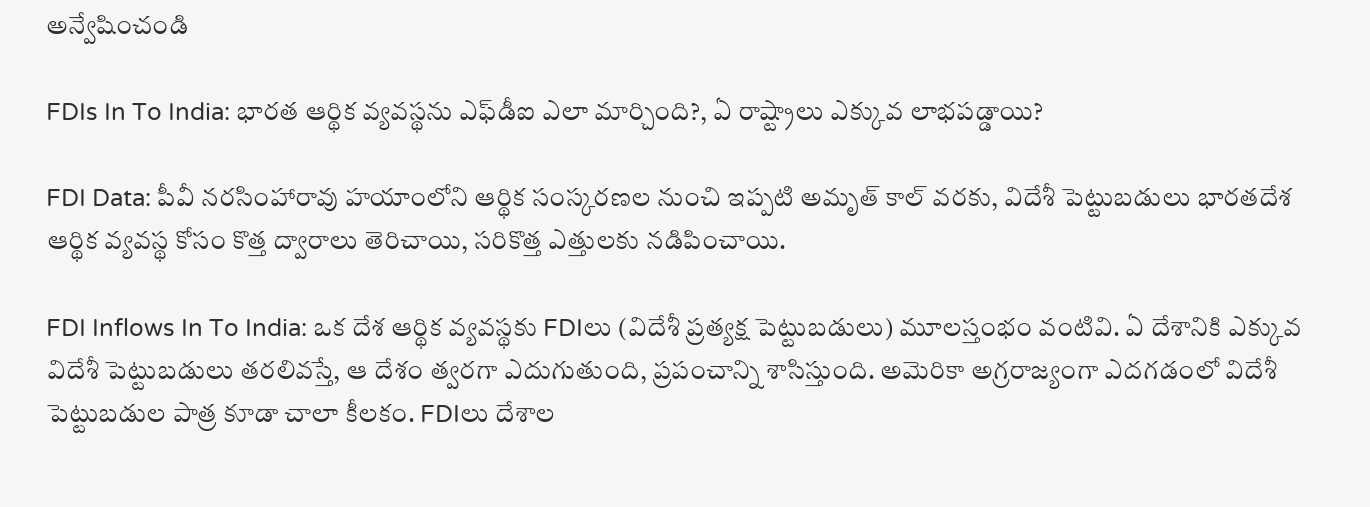అన్వేషించండి

FDIs In To India: భారత ఆర్థిక వ్యవస్థను ఎఫ్‌డీఐ ఎలా మార్చింది?, ఏ రాష్ట్రాలు ఎక్కువ లాభపడ్డాయి?

FDI Data: పీవీ నరసింహారావు హయాంలోని ఆర్థిక సంస్కరణల నుంచి ఇప్పటి అమృత్ కాల్ వరకు, విదేశీ పెట్టుబడులు భారతదేశ ఆర్థిక వ్యవస్థ కోసం కొత్త ద్వారాలు తెరిచాయి, సరికొత్త ఎత్తులకు నడిపించాయి.

FDI Inflows In To India: ఒక దేశ ఆర్థిక వ్యవస్థకు FDIలు (విదేశీ ప్రత్యక్ష పెట్టుబడులు) మూలస్తంభం వంటివి. ఏ దేశానికి ఎక్కువ విదేశీ పెట్టుబడులు తరలివస్తే, ఆ దేశం త్వరగా ఎదుగుతుంది, ప్రపంచాన్ని శాసిస్తుంది. అమెరికా అగ్రరాజ్యంగా ఎదగడంలో విదేశీ పెట్టుబడుల పాత్ర కూడా చాలా కీలకం. FDIలు దేశాల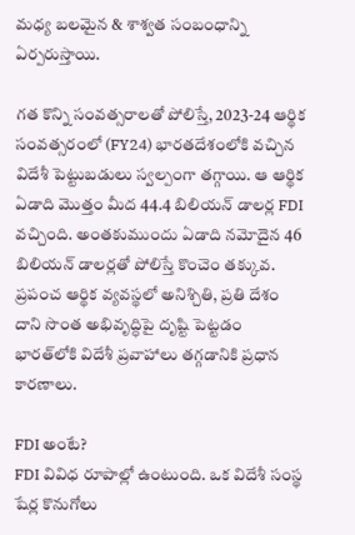మధ్య బలమైన & శాశ్వత సంబంధాన్ని ఏర్పరుస్తాయి.

గత కొన్ని సంవత్సరాలతో పోలిస్తే, 2023-24 ఆర్థిక సంవత్సరంలో (FY24) భారతదేశంలోకి వచ్చిన విదేశీ పెట్టుబడులు స్వల్పంగా తగ్గాయి. ఆ ఆర్థిక ఏడాది మొత్తం మీద 44.4 బిలియన్‌ డాలర్ల FDI వచ్చింది. అంతకుముందు ఏడాది నమోదైన 46 బిలియన్ డాలర్లతో పోలిస్తే కొంచెం తక్కువ. ప్రపంచ ఆర్థిక వ్యవస్థలో అనిశ్చితి, ప్రతి దేశం దాని సొంత అభివృద్ధిపై దృష్టి పెట్టడం భారత్‌లోకి విదేశీ ప్రవాహాలు తగ్గడానికి ప్రధాన కారణాలు.

FDI అంటే?
FDI వివిధ రూపాల్లో ఉంటుంది. ఒక విదేశీ సంస్థ షేర్ల కొనుగోలు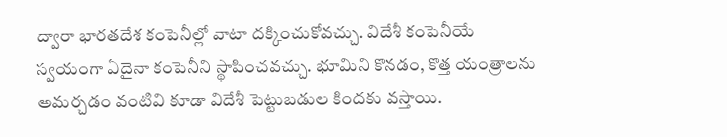ద్వారా భారతదేశ కంపెనీల్లో వాటా దక్కించుకోవచ్చు. విదేశీ కంపెనీయే స్వయంగా ఏదైనా కంపెనీని స్థాపించవచ్చు. భూమిని కొనడం, కొత్త యంత్రాలను అమర్చడం వంటివి కూడా విదేశీ పెట్టుబడుల కిందకు వస్తాయి.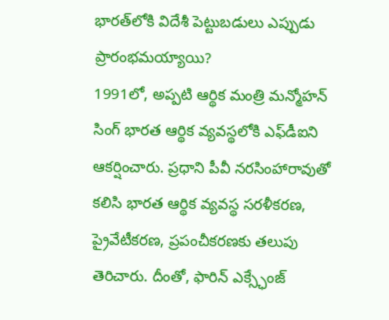భారత్‌లోకి విదేశీ పెట్టుబడులు ఎప్పుడు ప్రారంభమయ్యాయి?
1991లో, అప్పటి ఆర్థిక మంత్రి మన్మోహన్ సింగ్ భారత ఆర్థిక వ్యవస్థలోకి ఎఫ్‌డీఐని ఆకర్షించారు. ప్రధాని పీవీ నరసింహారావుతో కలిసి భారత ఆర్థిక వ్యవస్థ సరళీకరణ, ప్రైవేటీకరణ, ప్రపంచీకరణకు తలుపు తెరిచారు. దీంతో, ఫారిన్ ఎక్స్ఛేంజ్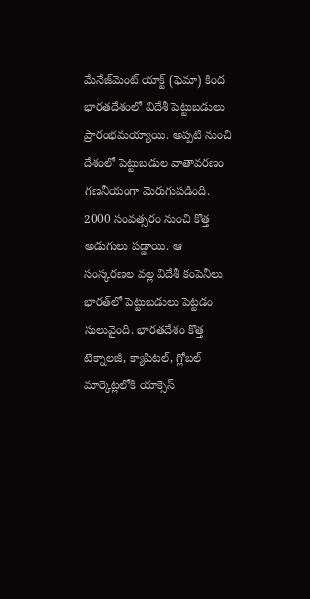మేనేజ్‌మెంట్ యాక్ట్ (ఫెమా) కింద భారతదేశంలో విదేశీ పెట్టుబడులు ప్రారంభమయ్యాయి. అప్పటి నుంచి దేశంలో పెట్టుబడుల వాతావరణం గణనీయంగా మెరుగుపడింది. 2000 సంవత్సరం నుంచి కొత్త అడుగులు పడ్డాయి. ఆ సంస్కరణల వల్ల విదేశీ కంపెనీలు భారత్‌లో పెట్టుబడులు పెట్టడం సులువైంది. భారతదేశం కొత్త టెక్నాలజీ, క్యాపిటల్, గ్లోబల్ మార్కెట్లలోకి యాక్సెస్‌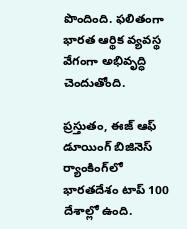పొందింది. ఫలితంగా భారత ఆర్థిక వ్యవస్థ వేగంగా అభివృద్ధి చెందుతోంది.

ప్రస్తుతం, ఈజ్ ఆఫ్ డూయింగ్ బిజినెస్ ర్యాంకింగ్‌లో భారతదేశం టాప్ 100 దేశాల్లో ఉంది.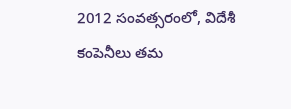2012 సంవత్సరంలో, విదేశీ కంపెనీలు తమ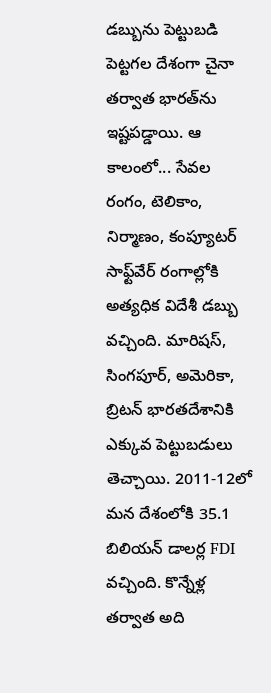డబ్బును పెట్టుబడి పెట్టగల దేశంగా చైనా తర్వాత భారత్‌ను ఇష్టపడ్డాయి. ఆ కాలంలో... సేవల రంగం, టెలికాం, నిర్మాణం, కంప్యూటర్ సాఫ్ట్‌వేర్ రంగాల్లోకి అత్యధిక విదేశీ డబ్బు వచ్చింది. మారిషస్, సింగపూర్, అమెరికా, బ్రిటన్ భారతదేశానికి ఎక్కువ పెట్టుబడులు తెచ్చాయి. 2011-12లో మన దేశంలోకి 35.1 బిలియన్ డాలర్ల FDI వచ్చింది. కొన్నేళ్ల తర్వాత అది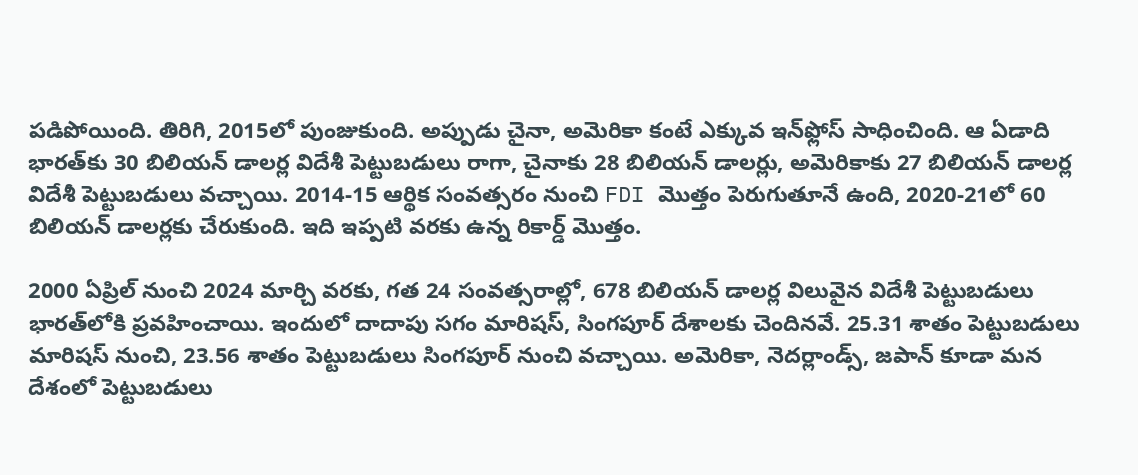పడిపోయింది. తిరిగి, 2015లో పుంజుకుంది. అప్పుడు చైనా, అమెరికా కంటే ఎక్కువ ఇన్‌ఫ్లోస్‌ సాధించింది. ఆ ఏడాది భారత్‌కు 30 బిలియన్‌ డాలర్ల విదేశీ పెట్టుబడులు రాగా, చైనాకు 28 బిలియన్‌ డాలర్లు, అమెరికాకు 27 బిలియన్‌ డాలర్ల విదేశీ పెట్టుబడులు వచ్చాయి. 2014-15 ఆర్థిక సంవత్సరం నుంచి FDI మొత్తం పెరుగుతూనే ఉంది, 2020-21లో 60 బిలియన్ డాలర్లకు చేరుకుంది. ఇది ఇప్పటి వరకు ఉన్న రికార్డ్‌ మొత్తం.

2000 ఏప్రిల్ నుంచి 2024 మార్చి వరకు, గత 24 సంవత్సరాల్లో, 678 బిలియన్‌ డాలర్ల విలువైన విదేశీ పెట్టుబడులు భారత్‌లోకి ప్రవహించాయి. ఇందులో దాదాపు సగం మారిషస్, సింగపూర్ దేశాలకు చెందినవే. 25.31 శాతం పెట్టుబడులు మారిషస్‌ నుంచి, 23.56 శాతం పెట్టుబడులు సింగపూర్‌ నుంచి వచ్చాయి. అమెరికా, నెదర్లాండ్స్, జపాన్ కూడా మన దేశంలో పెట్టుబడులు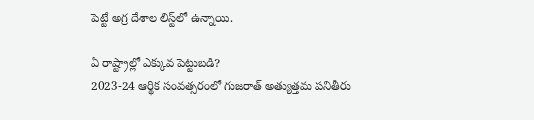పెట్టే అగ్ర దేశాల లిస్ట్‌లో ఉన్నాయి.

ఏ రాష్ట్రాల్లో ఎక్కువ పెట్టుబడి?
2023-24 ఆర్థిక సంవత్సరంలో గుజరాత్ అత్యుత్తమ పనితీరు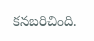కనబరిచింది.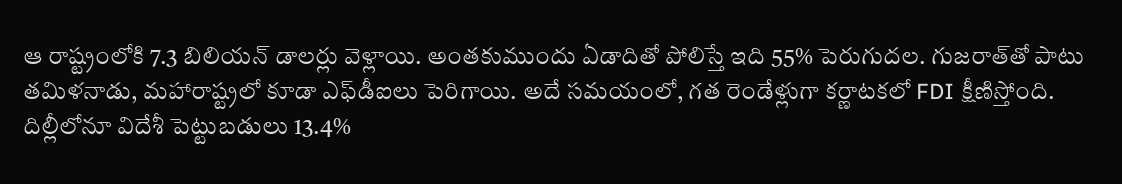ఆ రాష్ట్రంలోకి 7.3 బిలియన్ డాలర్లు వెళ్లాయి. అంతకుముందు ఏడాదితో పోలిస్తే ఇది 55% పెరుగుదల. గుజరాత్‌తో పాటు తమిళనాడు, మహారాష్ట్రలో కూడా ఎఫ్‌డీఐలు పెరిగాయి. అదే సమయంలో, గత రెండేళ్లుగా కర్ణాటకలో FDI క్షీణిస్తోంది. దిల్లీలోనూ విదేశీ పెట్టుబడులు 13.4%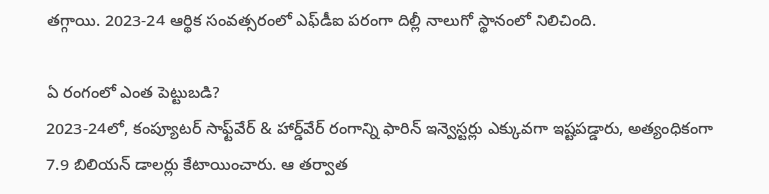తగ్గాయి. 2023-24 ఆర్థిక సంవత్సరంలో ఎఫ్‌డీఐ పరంగా దిల్లీ నాలుగో స్థానంలో నిలిచింది.

ఏ రంగంలో ఎంత పెట్టుబడి?
2023-24లో, కంప్యూటర్ సాఫ్ట్‌వేర్ & హార్డ్‌వేర్ రంగాన్ని ఫారిన్‌ ఇన్వెస్టర్లు ఎక్కువగా ఇష్టపడ్డారు, అత్యంధికంగా 7.9 బిలియన్‌ డాలర్లు కేటాయించారు. ఆ తర్వాత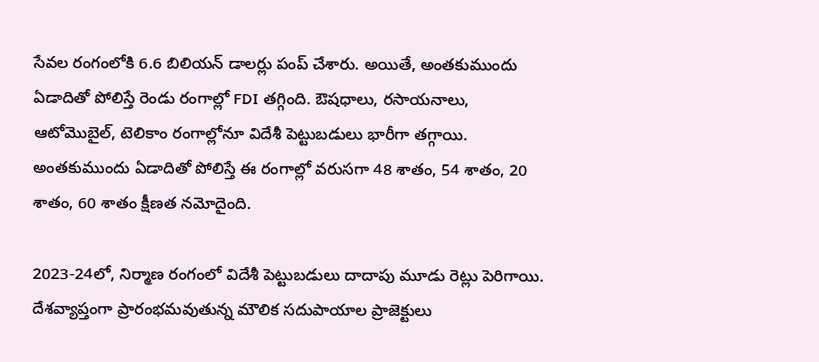సేవల రంగంలోకి 6.6 బిలియన్‌ డాలర్లు పంప్‌ చేశారు. అయితే, అంతకుముందు ఏడాదితో పోలిస్తే రెండు రంగాల్లో FDI తగ్గింది. ఔషధాలు, రసాయనాలు, ఆటోమొబైల్, టెలికాం రంగాల్లోనూ విదేశీ పెట్టుబడులు భారీగా తగ్గాయి. అంతకుముందు ఏడాదితో పోలిస్తే ఈ రంగాల్లో వరుసగా 48 శాతం, 54 శాతం, 20 శాతం, 60 శాతం క్షీణత నమోదైంది.

2023-24లో, నిర్మాణ రంగంలో విదేశీ పెట్టుబడులు దాదాపు మూడు రెట్లు పెరిగాయి. దేశవ్యాప్తంగా ప్రారంభమవుతున్న మౌలిక సదుపాయాల ప్రాజెక్టులు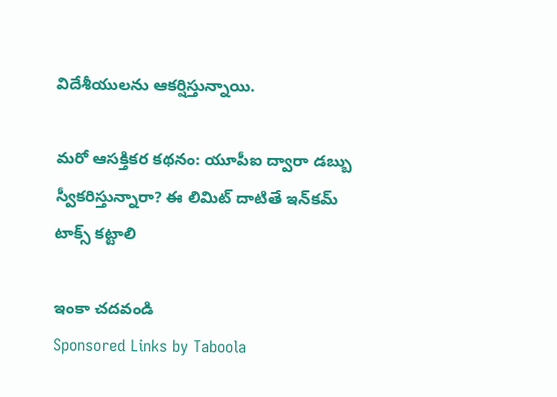విదేశీయులను ఆకర్షిస్తున్నాయి.

మరో ఆసక్తికర కథనం: యూపీఐ ద్వారా డబ్బు స్వీకరిస్తున్నారా? ఈ లిమిట్‌ దాటితే ఇన్‌కమ్‌ టాక్స్‌ కట్టాలి

ఇంకా చదవండి
Sponsored Links by Taboola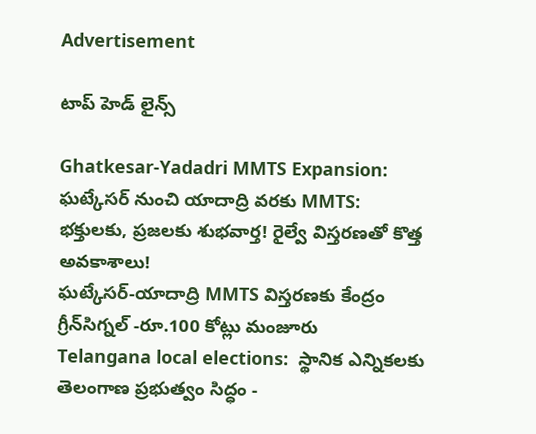Advertisement

టాప్ హెడ్ లైన్స్

Ghatkesar-Yadadri MMTS Expansion: ఘట్కేసర్ నుంచి యాదాద్రి వరకు MMTS: భక్తులకు, ప్రజలకు శుభవార్త! రైల్వే విస్తరణతో కొత్త అవకాశాలు!
ఘట్కేసర్-యాదాద్రి MMTS విస్తరణకు కేంద్రం గ్రీన్‌సిగ్నల్‌ -రూ.100 కోట్లు మంజూరు
Telangana local elections:  స్థానిక ఎన్నికలకు తెలంగాణ ప్రభుత్వం సిద్ధం -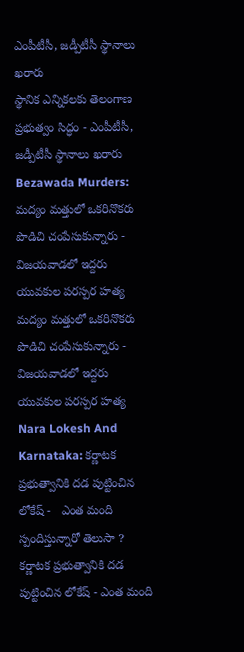ఎంపీటీసీ, జడ్పీటీసీ స్థానాలు ఖరారు
స్థానిక ఎన్నికలకు తెలంగాణ ప్రభుత్వం సిద్ధం - ఎంపీటీసీ, జడ్పీటీసీ స్థానాలు ఖరారు
Bezawada Murders: మద్యం మత్తులో ఒకరినొకరు పొడిచి చంపేసుకున్నారు - విజయవాడలో ఇద్దరు యువకుల పరస్పర హత్య
మద్యం మత్తులో ఒకరినొకరు పొడిచి చంపేసుకున్నారు - విజయవాడలో ఇద్దరు యువకుల పరస్పర హత్య
Nara Lokesh And Karnataka: కర్ణాటక ప్రభుత్వానికి దడ పుట్టించిన లోకేష్ -   ఎంత మంది స్పందిస్తున్నారో తెలుసా ?
కర్ణాటక ప్రభుత్వానికి దడ పుట్టించిన లోకేష్ - ఎంత మంది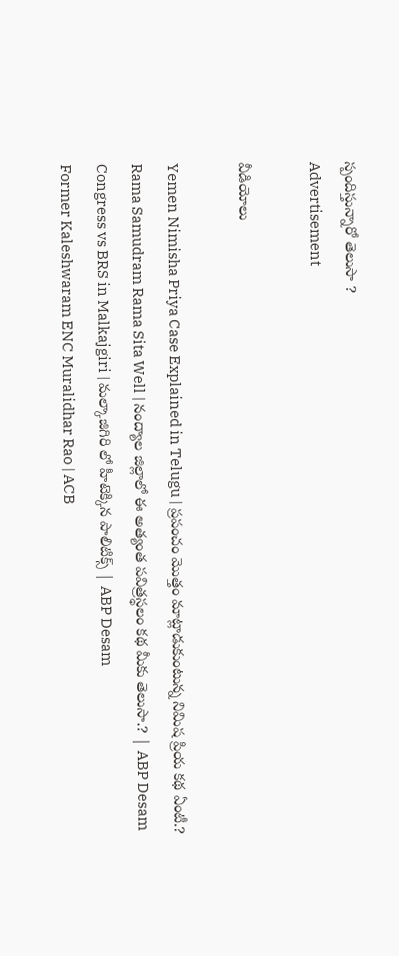స్పందిస్తున్నారో తెలుసా ?
Advertisement

వీడియోలు

Yemen Nimisha Priya Case Explained in Telugu | ప్రపంచం మొత్తం మాట్లాడుకుంటున్న నిమిష ప్రియ కథ ఏంటీ.?
Rama Samudram Rama Sita Well | నంద్యాల జిల్లాలో ఈ అత్యంత పవిత్రస్థలం కథ మీకు తెలుసా.? | ABP Desam
Congress vs BRS in Malkajgiri | మల్కాజిగిరి లో హీటెక్కిన పాలిటిక్స్ | ABP Desam
Former Kaleshwaram ENC Muralidhar Rao | ACB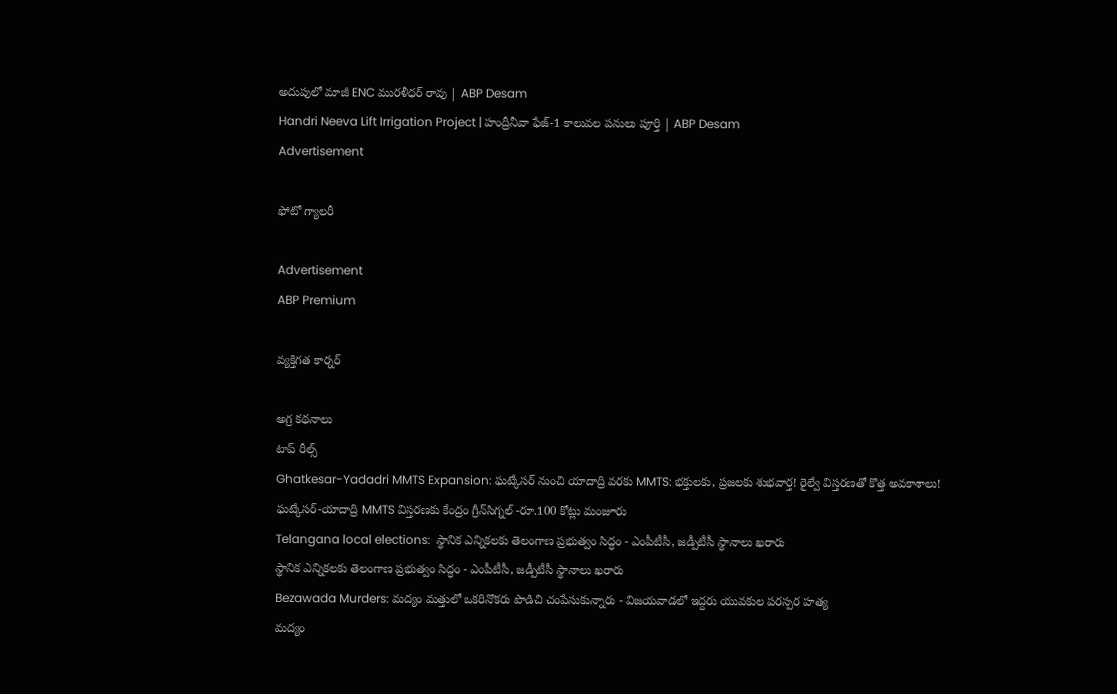అదుపులో మాజీ ENC మురళీధర్ రావు | ABP Desam
Handri Neeva Lift Irrigation Project | హంద్రీనీవా ఫేజ్-1 కాలువల పనులు పూర్తి | ABP Desam
Advertisement

ఫోటో గ్యాలరీ

Advertisement
ABP Premium

వ్యక్తిగత కార్నర్

అగ్ర కథనాలు
టాప్ రీల్స్
Ghatkesar-Yadadri MMTS Expansion: ఘట్కేసర్ నుంచి యాదాద్రి వరకు MMTS: భక్తులకు, ప్రజలకు శుభవార్త! రైల్వే విస్తరణతో కొత్త అవకాశాలు!
ఘట్కేసర్-యాదాద్రి MMTS విస్తరణకు కేంద్రం గ్రీన్‌సిగ్నల్‌ -రూ.100 కోట్లు మంజూరు
Telangana local elections:  స్థానిక ఎన్నికలకు తెలంగాణ ప్రభుత్వం సిద్ధం - ఎంపీటీసీ, జడ్పీటీసీ స్థానాలు ఖరారు
స్థానిక ఎన్నికలకు తెలంగాణ ప్రభుత్వం సిద్ధం - ఎంపీటీసీ, జడ్పీటీసీ స్థానాలు ఖరారు
Bezawada Murders: మద్యం మత్తులో ఒకరినొకరు పొడిచి చంపేసుకున్నారు - విజయవాడలో ఇద్దరు యువకుల పరస్పర హత్య
మద్యం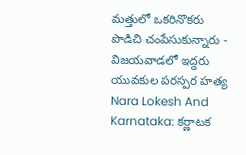మత్తులో ఒకరినొకరు పొడిచి చంపేసుకున్నారు - విజయవాడలో ఇద్దరు యువకుల పరస్పర హత్య
Nara Lokesh And Karnataka: కర్ణాటక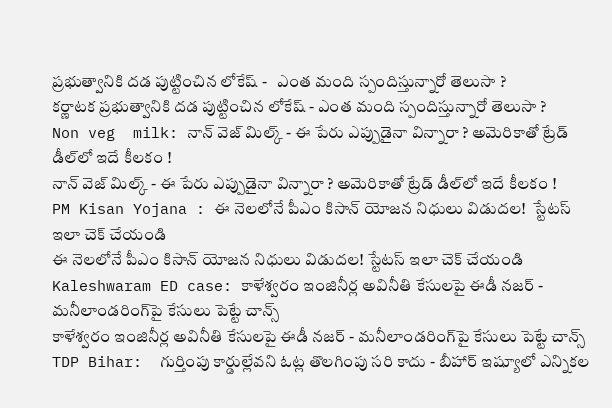ప్రభుత్వానికి దడ పుట్టించిన లోకేష్ -   ఎంత మంది స్పందిస్తున్నారో తెలుసా ?
కర్ణాటక ప్రభుత్వానికి దడ పుట్టించిన లోకేష్ - ఎంత మంది స్పందిస్తున్నారో తెలుసా ?
Non veg  milk: నాన్ వెజ్ మిల్క్ - ఈ పేరు ఎప్పుడైనా విన్నారా ? అమెరికాతో ట్రేడ్ డీల్‌లో ఇదే కీలకం !
నాన్ వెజ్ మిల్క్ - ఈ పేరు ఎప్పుడైనా విన్నారా ? అమెరికాతో ట్రేడ్ డీల్‌లో ఇదే కీలకం !
PM Kisan Yojana : ఈ నెలలోనే పీఎం కిసాన్ యోజన నిధులు విడుదల!  స్టేటస్ ఇలా చెక్ చేయండి
ఈ నెలలోనే పీఎం కిసాన్ యోజన నిధులు విడుదల! స్టేటస్ ఇలా చెక్ చేయండి
Kaleshwaram ED case: కాళేశ్వరం ఇంజినీర్ల అవినీతి కేసులపై ఈడీ నజర్ - మనీలాండరింగ్‌పై కేసులు పెట్టే చాన్స్
కాళేశ్వరం ఇంజినీర్ల అవినీతి కేసులపై ఈడీ నజర్ - మనీలాండరింగ్‌పై కేసులు పెట్టే చాన్స్
TDP Bihar:  గుర్తింపు కార్డుల్లేవని ఓట్ల తొలగింపు సరి కాదు - బీహార్ ఇష్యూలో ఎన్నికల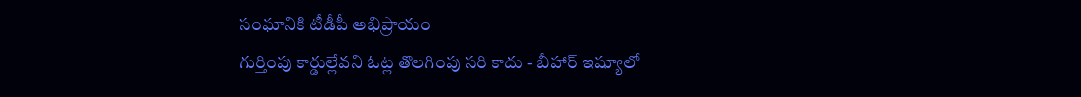సంఘానికి టీడీపీ అభిప్రాయం
గుర్తింపు కార్డుల్లేవని ఓట్ల తొలగింపు సరి కాదు - బీహార్ ఇష్యూలో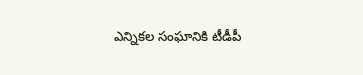ఎన్నికల సంఘానికి టీడీపీ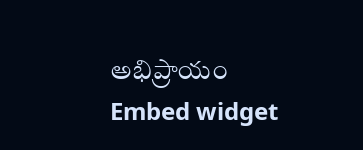అభిప్రాయం
Embed widget